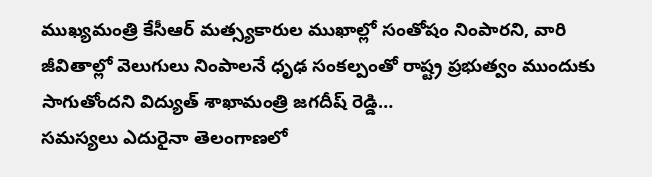ముఖ్యమంత్రి కేసీఆర్ మత్స్యకారుల ముఖాల్లో సంతోషం నింపారని, వారి జీవితాల్లో వెలుగులు నింపాలనే ధృఢ సంకల్పంతో రాష్ట్ర ప్రభుత్వం ముందుకు సాగుతోందని విద్యుత్ శాఖామంత్రి జగదీష్ రెడ్డి…
సమస్యలు ఎదురైనా తెలంగాణలో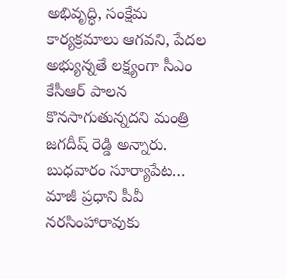అభివృద్ధి, సంక్షేమ కార్యక్రమాలు ఆగవని, పేదల అభ్యున్నతే లక్ష్యంగా సీఎం కేసీఆర్ పాలన కొనసాగుతున్నదని మంత్రి జగదీష్ రెడ్డి అన్నారు. బుధవారం సూర్యాపేట…
మాజీ ప్రధాని పీవీ నరసింహారావుకు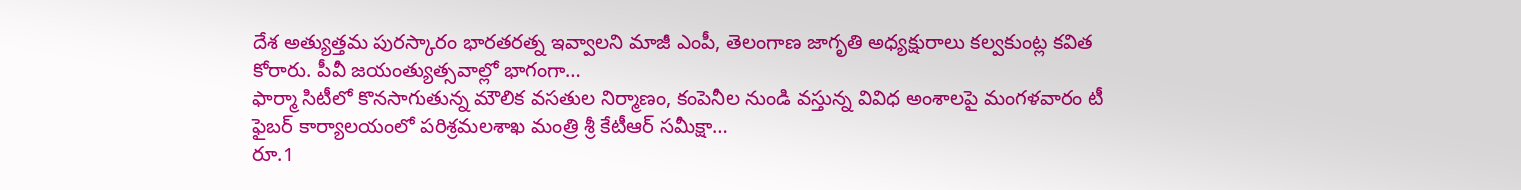దేశ అత్యుత్తమ పురస్కారం భారతరత్న ఇవ్వాలని మాజీ ఎంపీ, తెలంగాణ జాగృతి అధ్యక్షురాలు కల్వకుంట్ల కవిత కోరారు. పీవీ జయంత్యుత్సవాల్లో భాగంగా…
ఫార్మా సిటీలో కొనసాగుతున్న మౌలిక వసతుల నిర్మాణం, కంపెనీల నుండి వస్తున్న వివిధ అంశాలపై మంగళవారం టీ ఫైబర్ కార్యాలయంలో పరిశ్రమలశాఖ మంత్రి శ్రీ కేటీఆర్ సమీక్షా…
రూ.1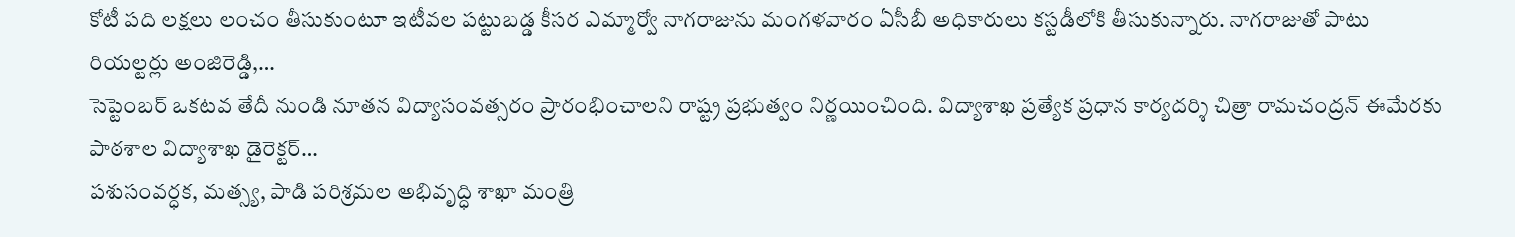కోటీ పది లక్షలు లంచం తీసుకుంటూ ఇటీవల పట్టుబడ్డ కీసర ఎమ్మార్వో నాగరాజును మంగళవారం ఏసీబీ అధికారులు కస్టడీలోకి తీసుకున్నారు. నాగరాజుతో పాటు రియల్టర్లు అంజిరెడ్డి,…
సెప్టెంబర్ ఒకటవ తేదీ నుండి నూతన విద్యాసంవత్సరం ప్రారంభించాలని రాష్ట్ర ప్రభుత్వం నిర్ణయించింది. విద్యాశాఖ ప్రత్యేక ప్రధాన కార్యదర్శి చిత్రా రామచంద్రన్ ఈమేరకు పాఠశాల విద్యాశాఖ డైరెక్టర్…
పశుసంవర్ధక, మత్స్య, పాడి పరిశ్రమల అభివృద్ధి శాఖా మంత్రి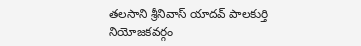తలసాని శ్రీనివాస్ యాదవ్ పాలకుర్తి నియోజకవర్గం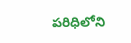పరిధిలోని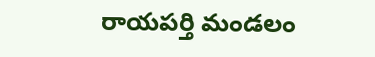రాయపర్తి మండలం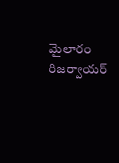మైలారం రిజర్వాయర్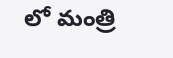లో మంత్రి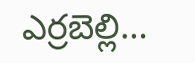ఎర్రబెల్లి…